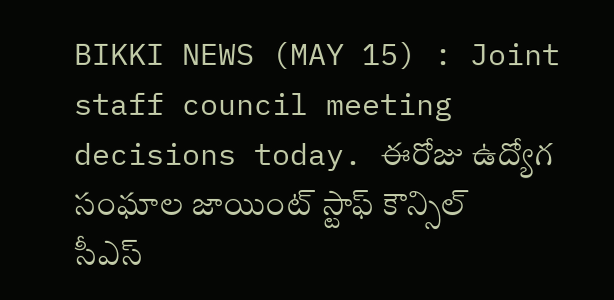BIKKI NEWS (MAY 15) : Joint staff council meeting decisions today. ఈరోజు ఉద్యోగ సంఘాల జాయింట్ స్టాఫ్ కౌన్సిల్ సీఎస్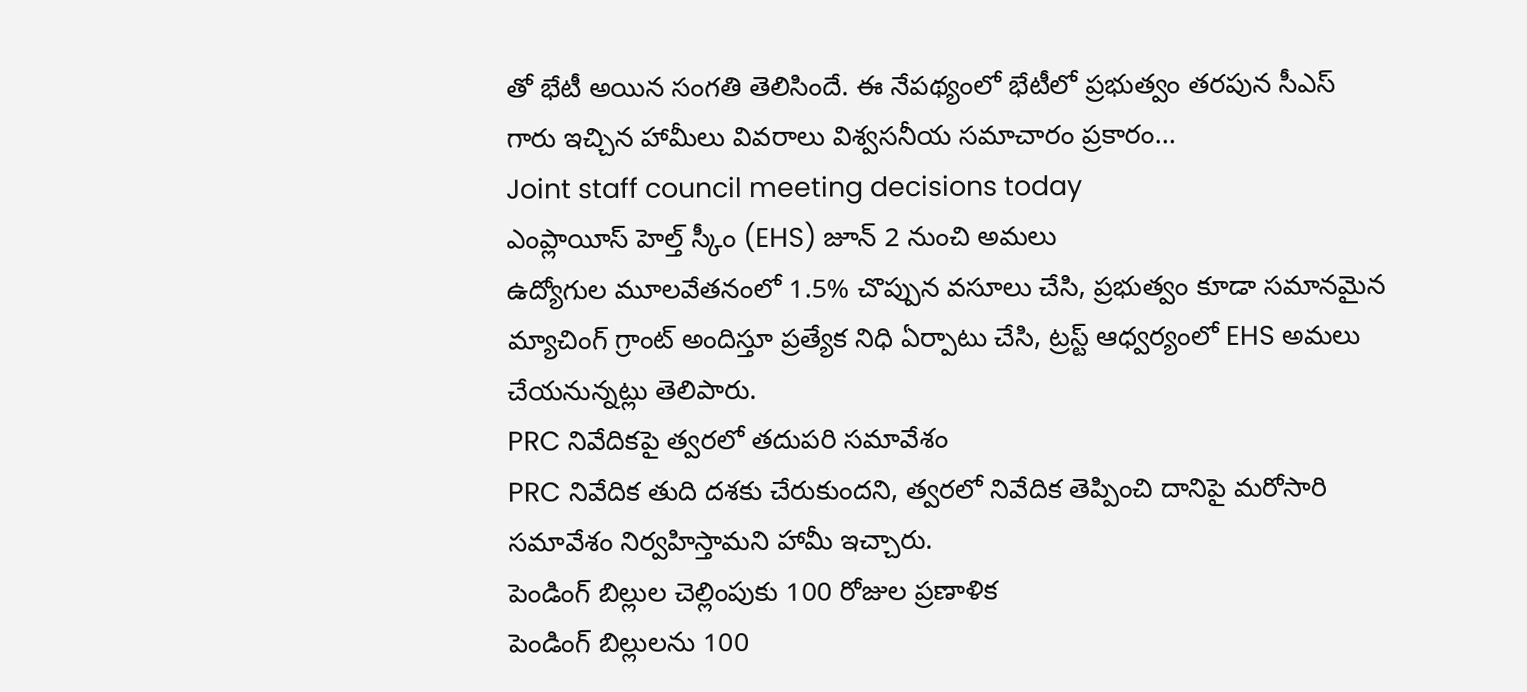తో భేటీ అయిన సంగతి తెలిసిందే. ఈ నేపథ్యంలో భేటీలో ప్రభుత్వం తరపున సీఎస్ గారు ఇచ్చిన హామీలు వివరాలు విశ్వసనీయ సమాచారం ప్రకారం…
Joint staff council meeting decisions today
ఎంప్లాయీస్ హెల్త్ స్కీం (EHS) జూన్ 2 నుంచి అమలు
ఉద్యోగుల మూలవేతనంలో 1.5% చొప్పున వసూలు చేసి, ప్రభుత్వం కూడా సమానమైన మ్యాచింగ్ గ్రాంట్ అందిస్తూ ప్రత్యేక నిధి ఏర్పాటు చేసి, ట్రస్ట్ ఆధ్వర్యంలో EHS అమలు చేయనున్నట్లు తెలిపారు.
PRC నివేదికపై త్వరలో తదుపరి సమావేశం
PRC నివేదిక తుది దశకు చేరుకుందని, త్వరలో నివేదిక తెప్పించి దానిపై మరోసారి సమావేశం నిర్వహిస్తామని హామీ ఇచ్చారు.
పెండింగ్ బిల్లుల చెల్లింపుకు 100 రోజుల ప్రణాళిక
పెండింగ్ బిల్లులను 100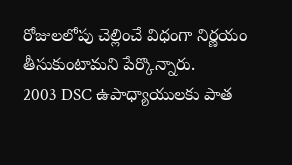రోజులలోపు చెల్లించే విధంగా నిర్ణయం తీసుకుంటామని పేర్కొన్నారు.
2003 DSC ఉపాధ్యాయులకు పాత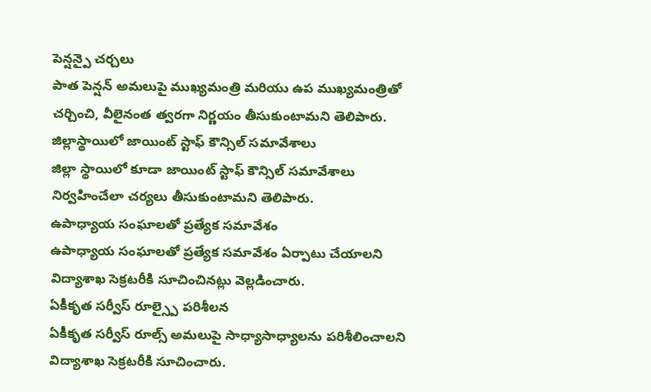పెన్షన్పై చర్చలు
పాత పెన్షన్ అమలుపై ముఖ్యమంత్రి మరియు ఉప ముఖ్యమంత్రితో చర్చించి, వీలైనంత త్వరగా నిర్ణయం తీసుకుంటామని తెలిపారు.
జిల్లాస్థాయిలో జాయింట్ స్టాఫ్ కౌన్సిల్ సమావేశాలు
జిల్లా స్థాయిలో కూడా జాయింట్ స్టాఫ్ కౌన్సిల్ సమావేశాలు నిర్వహించేలా చర్యలు తీసుకుంటామని తెలిపారు.
ఉపాధ్యాయ సంఘాలతో ప్రత్యేక సమావేశం
ఉపాధ్యాయ సంఘాలతో ప్రత్యేక సమావేశం ఏర్పాటు చేయాలని విద్యాశాఖ సెక్రటరీకి సూచించినట్లు వెల్లడించారు.
ఏకీకృత సర్వీస్ రూల్స్పై పరిశీలన
ఏకీకృత సర్వీస్ రూల్స్ అమలుపై సాధ్యాసాధ్యాలను పరిశీలించాలని విద్యాశాఖ సెక్రటరీకి సూచించారు.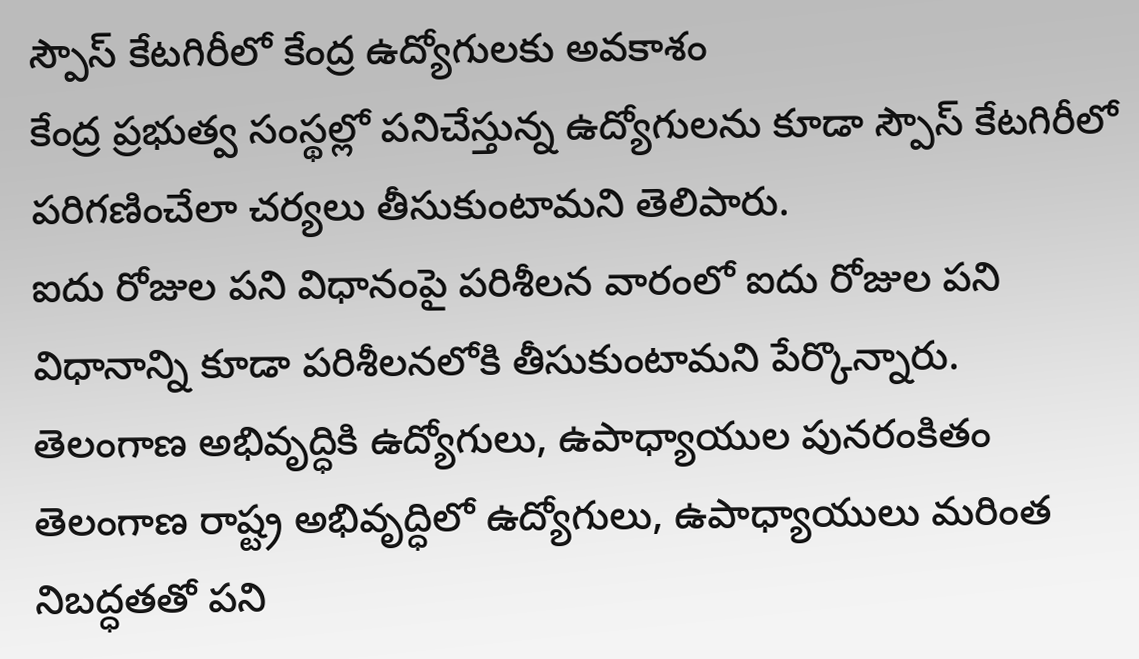స్పౌస్ కేటగిరీలో కేంద్ర ఉద్యోగులకు అవకాశం
కేంద్ర ప్రభుత్వ సంస్థల్లో పనిచేస్తున్న ఉద్యోగులను కూడా స్పౌస్ కేటగిరీలో పరిగణించేలా చర్యలు తీసుకుంటామని తెలిపారు.
ఐదు రోజుల పని విధానంపై పరిశీలన వారంలో ఐదు రోజుల పని విధానాన్ని కూడా పరిశీలనలోకి తీసుకుంటామని పేర్కొన్నారు.
తెలంగాణ అభివృద్ధికి ఉద్యోగులు, ఉపాధ్యాయుల పునరంకితం
తెలంగాణ రాష్ట్ర అభివృద్ధిలో ఉద్యోగులు, ఉపాధ్యాయులు మరింత నిబద్ధతతో పని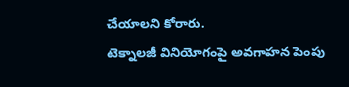చేయాలని కోరారు.
టెక్నాలజీ వినియోగంపై అవగాహన పెంపు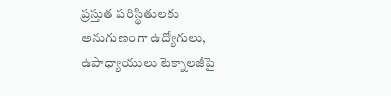ప్రస్తుత పరిస్థితులకు అనుగుణంగా ఉద్యోగులు, ఉపాధ్యాయులు టెక్నాలజీపై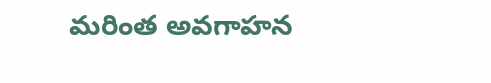మరింత అవగాహన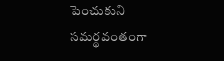పెంచుకుని సమర్థవంతంగా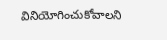వినియోగించుకోవాలని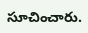సూచించారు.